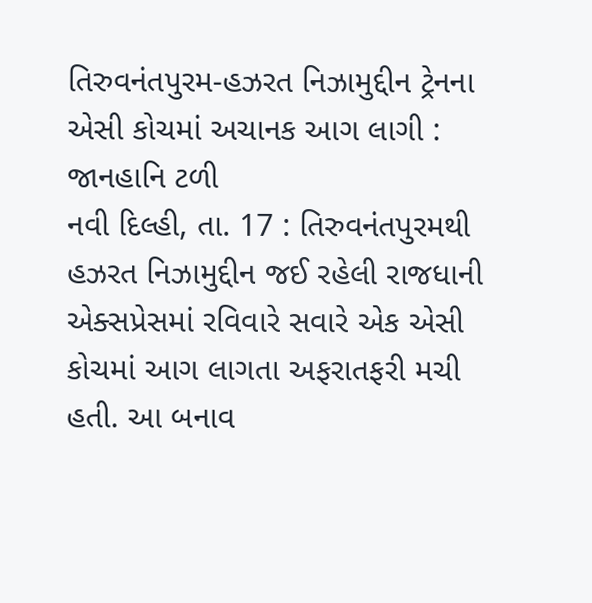તિરુવનંતપુરમ-હઝરત નિઝામુદ્દીન ટ્રેનના એસી કોચમાં અચાનક આગ લાગી : જાનહાનિ ટળી
નવી દિલ્હી, તા. 17 : તિરુવનંતપુરમથી હઝરત નિઝામુદ્દીન જઈ રહેલી રાજધાની એક્સપ્રેસમાં રવિવારે સવારે એક એસી કોચમાં આગ લાગતા અફરાતફરી મચી હતી. આ બનાવ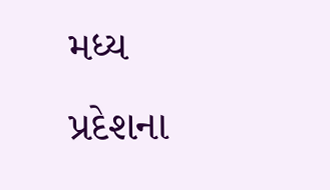મધ્ય પ્રદેશના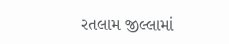રતલામ જીલ્લામાં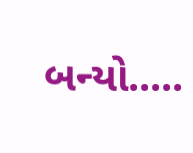બન્યો.....